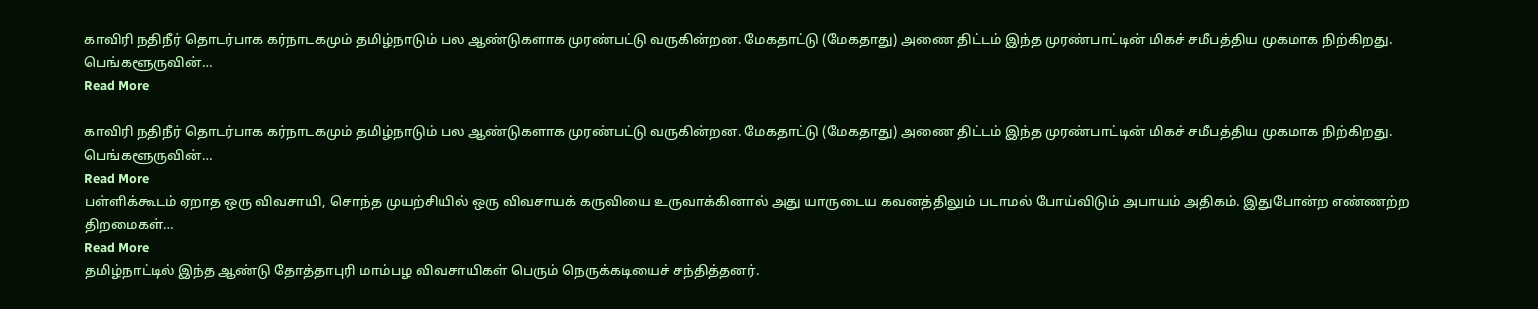காவிரி நதிநீர் தொடர்பாக கர்நாடகமும் தமிழ்நாடும் பல ஆண்டுகளாக முரண்பட்டு வருகின்றன. மேகதாட்டு (மேகதாது) அணை திட்டம் இந்த முரண்பாட்டின் மிகச் சமீபத்திய முகமாக நிற்கிறது. பெங்களூருவின்…
Read More

காவிரி நதிநீர் தொடர்பாக கர்நாடகமும் தமிழ்நாடும் பல ஆண்டுகளாக முரண்பட்டு வருகின்றன. மேகதாட்டு (மேகதாது) அணை திட்டம் இந்த முரண்பாட்டின் மிகச் சமீபத்திய முகமாக நிற்கிறது. பெங்களூருவின்…
Read More
பள்ளிக்கூடம் ஏறாத ஒரு விவசாயி, சொந்த முயற்சியில் ஒரு விவசாயக் கருவியை உருவாக்கினால் அது யாருடைய கவனத்திலும் படாமல் போய்விடும் அபாயம் அதிகம். இதுபோன்ற எண்ணற்ற திறமைகள்…
Read More
தமிழ்நாட்டில் இந்த ஆண்டு தோத்தாபுரி மாம்பழ விவசாயிகள் பெரும் நெருக்கடியைச் சந்தித்தனர்.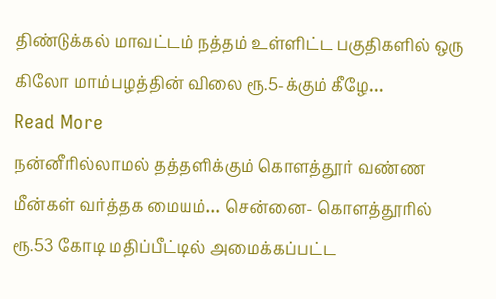திண்டுக்கல் மாவட்டம் நத்தம் உள்ளிட்ட பகுதிகளில் ஒரு கிலோ மாம்பழத்தின் விலை ரூ.5-க்கும் கீழே…
Read More
நன்னீரில்லாமல் தத்தளிக்கும் கொளத்தூர் வண்ண மீன்கள் வர்த்தக மையம்… சென்னை- கொளத்தூரில் ரூ.53 கோடி மதிப்பீட்டில் அமைக்கப்பட்ட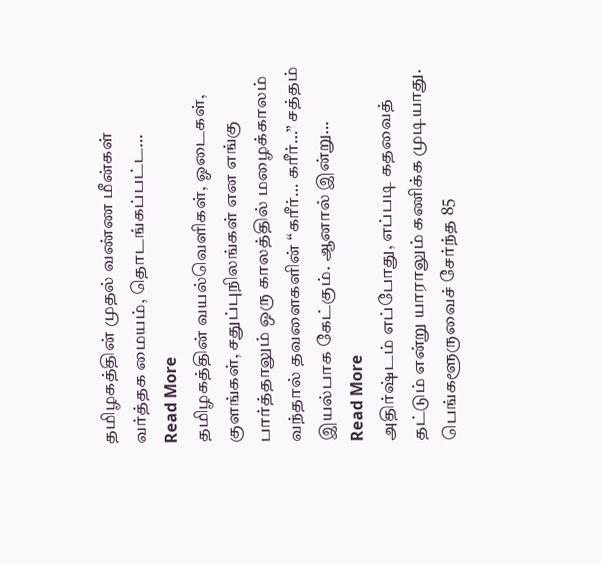தமிழகத்தின் முதல் வண்ண மீன்கள் வர்த்தக மையம், தொடங்கப்பட்ட…
Read More
தமிழகத்தின் வயல்வெளிகள், ஓடைகள், குளங்கள், சதுப்புநிலங்கள் என எங்கு பார்த்தாலும் ஒரு காலத்தில் மழைக்காலம் வந்தால் தவளைகளின் “கரீர்… கரீர்…” சத்தம் இயல்பாக கேட்கும். ஆனால் இன்று…
Read More
அதிர்ஷ்டம் எப்போது, எப்படி கதவைத் தட்டும் என்று யாராலும் கணிக்க முடியாது. பெங்களூருவைச் சேர்ந்த 85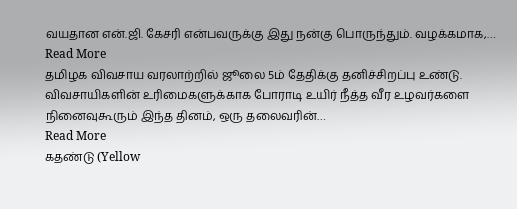வயதான என்.ஜி. கேசரி என்பவருக்கு இது நன்கு பொருந்தும். வழக்கமாக,…
Read More
தமிழக விவசாய வரலாற்றில் ஜூலை 5ம் தேதிக்கு தனிச்சிறப்பு உண்டு. விவசாயிகளின் உரிமைகளுக்காக போராடி உயிர் நீத்த வீர உழவர்களை நினைவுகூரும் இந்த தினம், ஒரு தலைவரின்…
Read More
கதண்டு (Yellow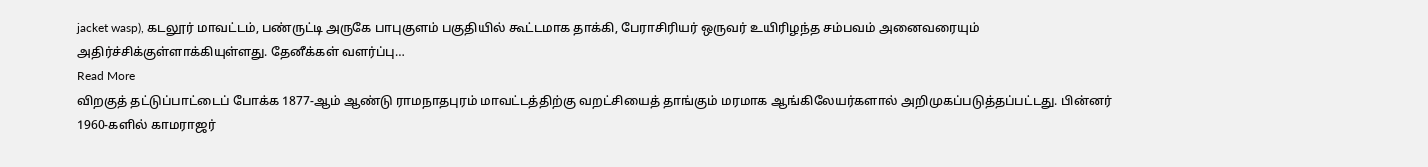jacket wasp), கடலூர் மாவட்டம், பண்ருட்டி அருகே பாபுகுளம் பகுதியில் கூட்டமாக தாக்கி, பேராசிரியர் ஒருவர் உயிரிழந்த சம்பவம் அனைவரையும் அதிர்ச்சிக்குள்ளாக்கியுள்ளது. தேனீக்கள் வளர்ப்பு…
Read More
விறகுத் தட்டுப்பாட்டைப் போக்க 1877-ஆம் ஆண்டு ராமநாதபுரம் மாவட்டத்திற்கு வறட்சியைத் தாங்கும் மரமாக ஆங்கிலேயர்களால் அறிமுகப்படுத்தப்பட்டது. பின்னர் 1960-களில் காமராஜர்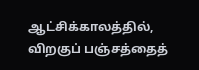ஆட்சிக்காலத்தில், விறகுப் பஞ்சத்தைத்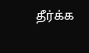தீர்க்க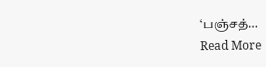‘பஞ்சத்…
Read More